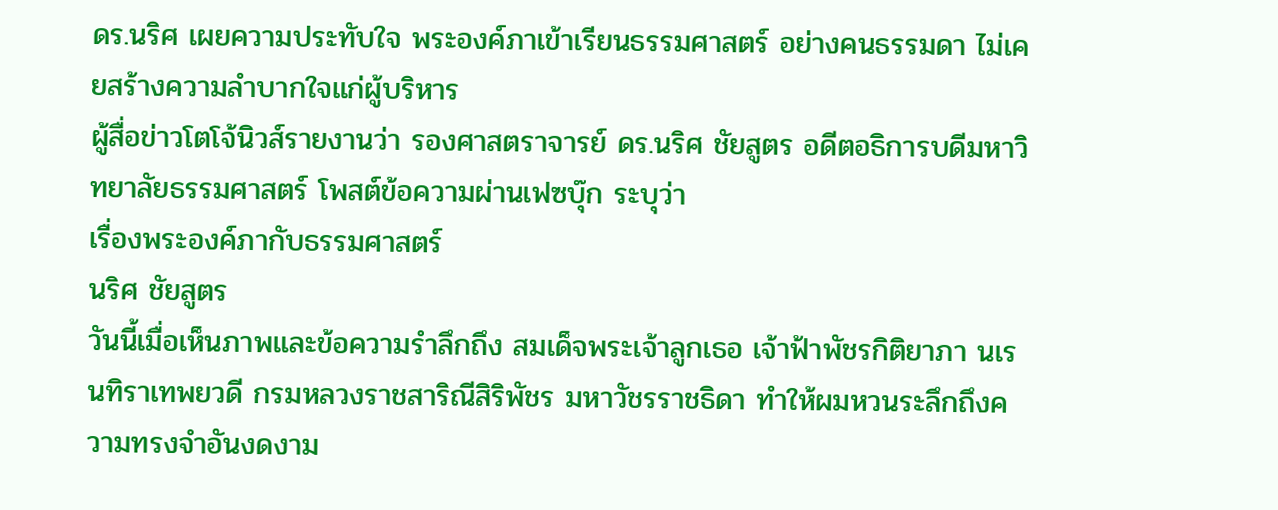ดร.นริศ เผยความประทับใจ พระองค์ภาเข้าเรียนธรรมศาสตร์ อย่างคนธรรมดา ไม่เคยสร้างความลำบากใจแก่ผู้บริหาร
ผู้สื่อข่าวโตโจ้นิวส์รายงานว่า รองศาสตราจารย์ ดร.นริศ ชัยสูตร อดีตอธิการบดีมหาวิทยาลัยธรรมศาสตร์ โพสต์ข้อความผ่านเฟซบุ๊ก ระบุว่า
เรื่องพระองค์ภากับธรรมศาสตร์
นริศ ชัยสูตร
วันนี้เมื่อเห็นภาพและข้อความรำลึกถึง สมเด็จพระเจ้าลูกเธอ เจ้าฟ้าพัชรกิติยาภา นเรนทิราเทพยวดี กรมหลวงราชสาริณีสิริพัชร มหาวัชรราชธิดา ทำให้ผมหวนระลึกถึงความทรงจำอันงดงาม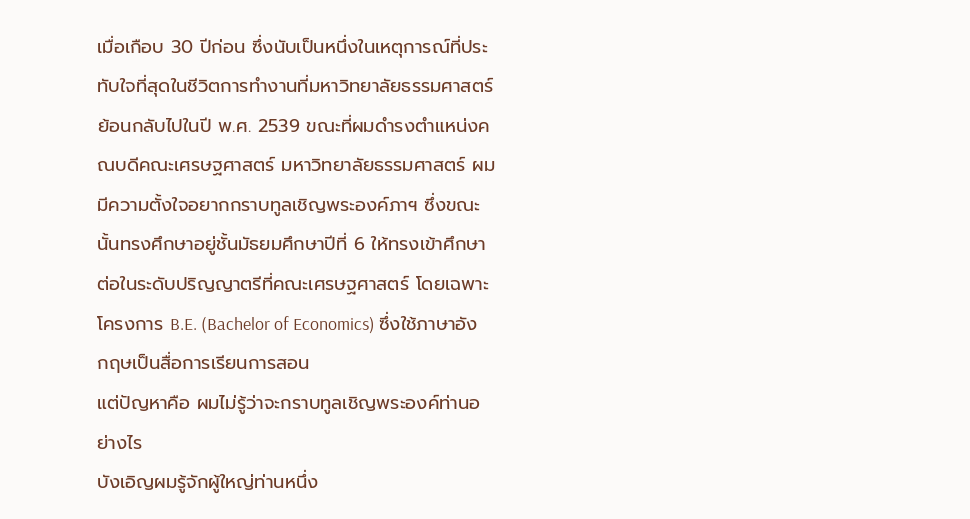เมื่อเกือบ 30 ปีก่อน ซึ่งนับเป็นหนึ่งในเหตุการณ์ที่ประทับใจที่สุดในชีวิตการทำงานที่มหาวิทยาลัยธรรมศาสตร์
ย้อนกลับไปในปี พ.ศ. 2539 ขณะที่ผมดำรงตำแหน่งคณบดีคณะเศรษฐศาสตร์ มหาวิทยาลัยธรรมศาสตร์ ผมมีความตั้งใจอยากกราบทูลเชิญพระองค์ภาฯ ซึ่งขณะนั้นทรงศึกษาอยู่ชั้นมัธยมศึกษาปีที่ 6 ให้ทรงเข้าศึกษาต่อในระดับปริญญาตรีที่คณะเศรษฐศาสตร์ โดยเฉพาะโครงการ B.E. (Bachelor of Economics) ซึ่งใช้ภาษาอังกฤษเป็นสื่อการเรียนการสอน
แต่ปัญหาคือ ผมไม่รู้ว่าจะกราบทูลเชิญพระองค์ท่านอย่างไร
บังเอิญผมรู้จักผู้ใหญ่ท่านหนึ่ง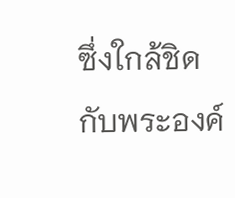ซึ่งใกล้ชิดกับพระองค์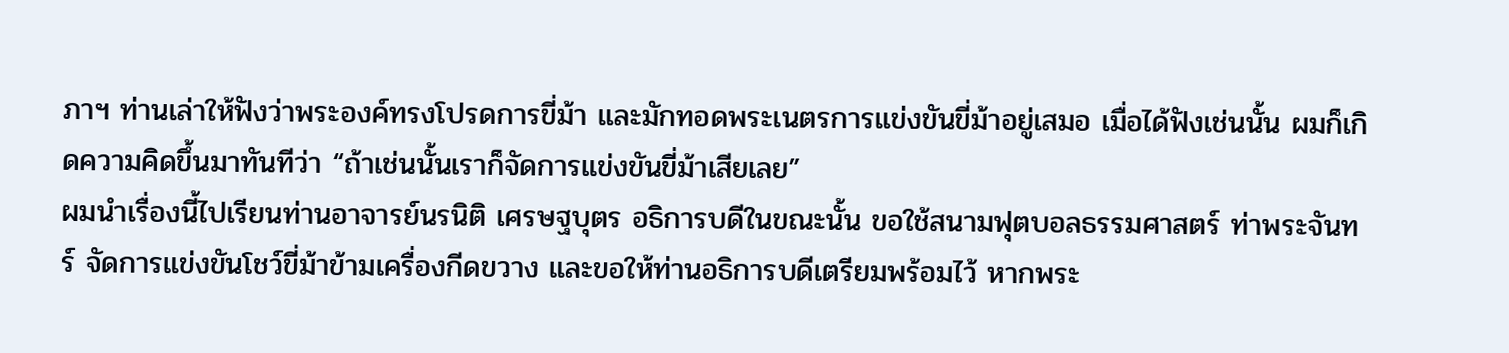ภาฯ ท่านเล่าให้ฟังว่าพระองค์ทรงโปรดการขี่ม้า และมักทอดพระเนตรการแข่งขันขี่ม้าอยู่เสมอ เมื่อได้ฟังเช่นนั้น ผมก็เกิดความคิดขึ้นมาทันทีว่า “ถ้าเช่นนั้นเราก็จัดการแข่งขันขี่ม้าเสียเลย”
ผมนำเรื่องนี้ไปเรียนท่านอาจารย์นรนิติ เศรษฐบุตร อธิการบดีในขณะนั้น ขอใช้สนามฟุตบอลธรรมศาสตร์ ท่าพระจันทร์ จัดการแข่งขันโชว์ขี่ม้าข้ามเครื่องกีดขวาง และขอให้ท่านอธิการบดีเตรียมพร้อมไว้ หากพระ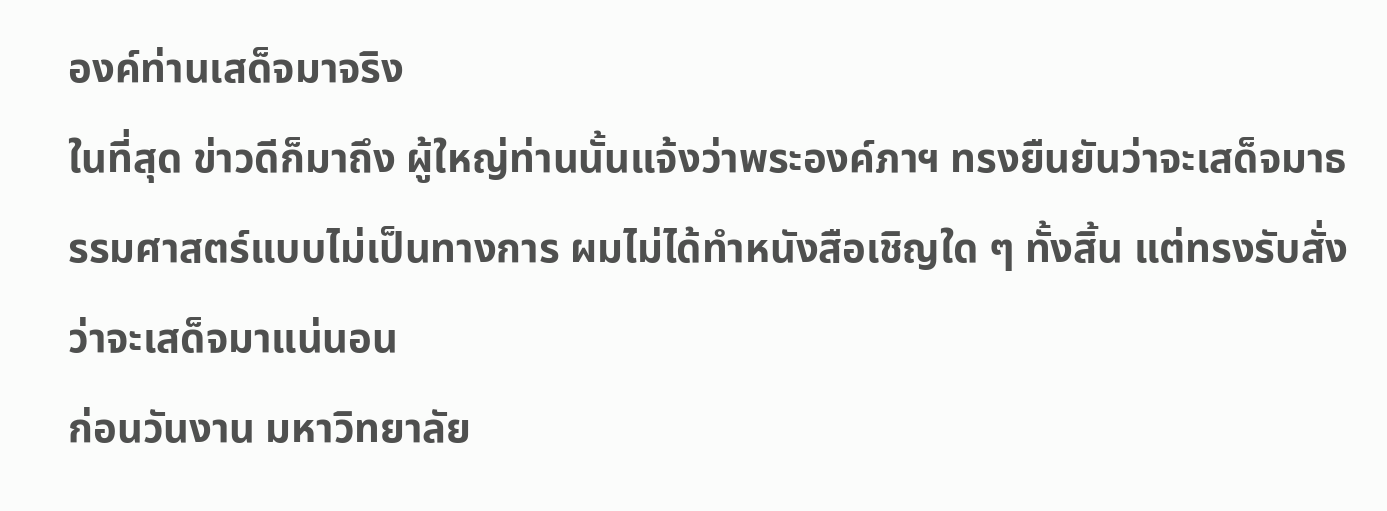องค์ท่านเสด็จมาจริง
ในที่สุด ข่าวดีก็มาถึง ผู้ใหญ่ท่านนั้นแจ้งว่าพระองค์ภาฯ ทรงยืนยันว่าจะเสด็จมาธรรมศาสตร์แบบไม่เป็นทางการ ผมไม่ได้ทำหนังสือเชิญใด ๆ ทั้งสิ้น แต่ทรงรับสั่งว่าจะเสด็จมาแน่นอน
ก่อนวันงาน มหาวิทยาลัย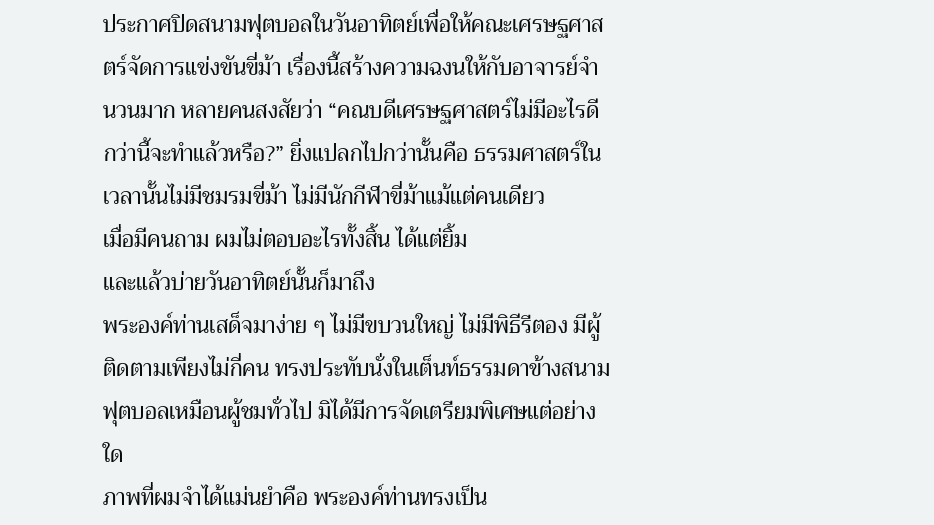ประกาศปิดสนามฟุตบอลในวันอาทิตย์เพื่อให้คณะเศรษฐศาสตร์จัดการแข่งขันขี่ม้า เรื่องนี้สร้างความฉงนให้กับอาจารย์จำนวนมาก หลายคนสงสัยว่า “คณบดีเศรษฐศาสตร์ไม่มีอะไรดีกว่านี้จะทำแล้วหรือ?” ยิ่งแปลกไปกว่านั้นคือ ธรรมศาสตร์ในเวลานั้นไม่มีชมรมขี่ม้า ไม่มีนักกีฬาขี่ม้าแม้แต่คนเดียว
เมื่อมีคนถาม ผมไม่ตอบอะไรทั้งสิ้น ได้แต่ยิ้ม
และแล้วบ่ายวันอาทิตย์นั้นก็มาถึง
พระองค์ท่านเสด็จมาง่าย ๆ ไม่มีขบวนใหญ่ ไม่มีพิธีรีตอง มีผู้ติดตามเพียงไม่กี่คน ทรงประทับนั่งในเต็นท์ธรรมดาข้างสนามฟุตบอลเหมือนผู้ชมทั่วไป มิได้มีการจัดเตรียมพิเศษแต่อย่างใด
ภาพที่ผมจำได้แม่นยำคือ พระองค์ท่านทรงเป็น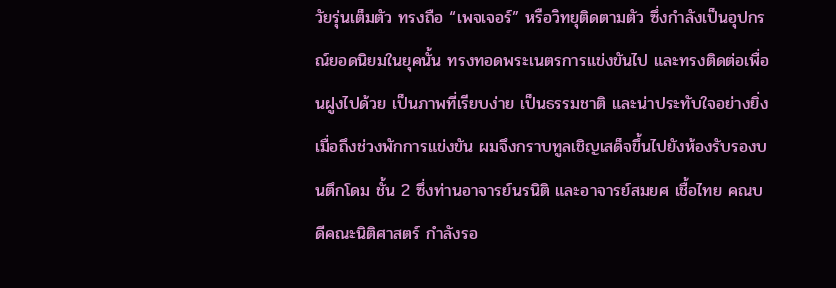วัยรุ่นเต็มตัว ทรงถือ “เพจเจอร์” หรือวิทยุติดตามตัว ซึ่งกำลังเป็นอุปกรณ์ยอดนิยมในยุคนั้น ทรงทอดพระเนตรการแข่งขันไป และทรงติดต่อเพื่อนฝูงไปด้วย เป็นภาพที่เรียบง่าย เป็นธรรมชาติ และน่าประทับใจอย่างยิ่ง
เมื่อถึงช่วงพักการแข่งขัน ผมจึงกราบทูลเชิญเสด็จขึ้นไปยังห้องรับรองบนตึกโดม ชั้น 2 ซึ่งท่านอาจารย์นรนิติ และอาจารย์สมยศ เชื้อไทย คณบดีคณะนิติศาสตร์ กำลังรอ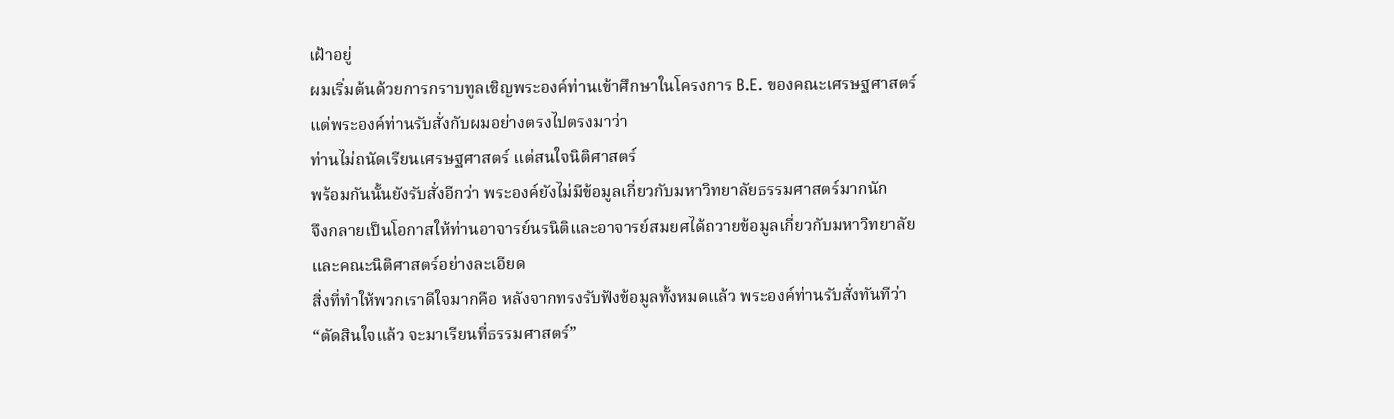เฝ้าอยู่
ผมเริ่มต้นด้วยการกราบทูลเชิญพระองค์ท่านเข้าศึกษาในโครงการ B.E. ของคณะเศรษฐศาสตร์ แต่พระองค์ท่านรับสั่งกับผมอย่างตรงไปตรงมาว่า
ท่านไม่ถนัดเรียนเศรษฐศาสตร์ แต่สนใจนิติศาสตร์
พร้อมกันนั้นยังรับสั่งอีกว่า พระองค์ยังไม่มีข้อมูลเกี่ยวกับมหาวิทยาลัยธรรมศาสตร์มากนัก
จึงกลายเป็นโอกาสให้ท่านอาจารย์นรนิติและอาจารย์สมยศได้ถวายข้อมูลเกี่ยวกับมหาวิทยาลัยและคณะนิติศาสตร์อย่างละเอียด
สิ่งที่ทำให้พวกเราดีใจมากคือ หลังจากทรงรับฟังข้อมูลทั้งหมดแล้ว พระองค์ท่านรับสั่งทันทีว่า
“ตัดสินใจแล้ว จะมาเรียนที่ธรรมศาสตร์”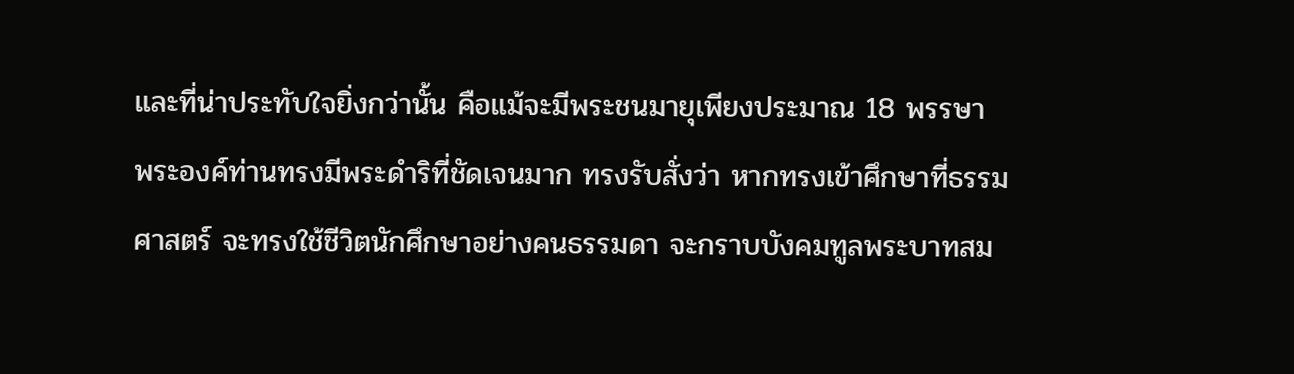และที่น่าประทับใจยิ่งกว่านั้น คือแม้จะมีพระชนมายุเพียงประมาณ 18 พรรษา พระองค์ท่านทรงมีพระดำริที่ชัดเจนมาก ทรงรับสั่งว่า หากทรงเข้าศึกษาที่ธรรมศาสตร์ จะทรงใช้ชีวิตนักศึกษาอย่างคนธรรมดา จะกราบบังคมทูลพระบาทสม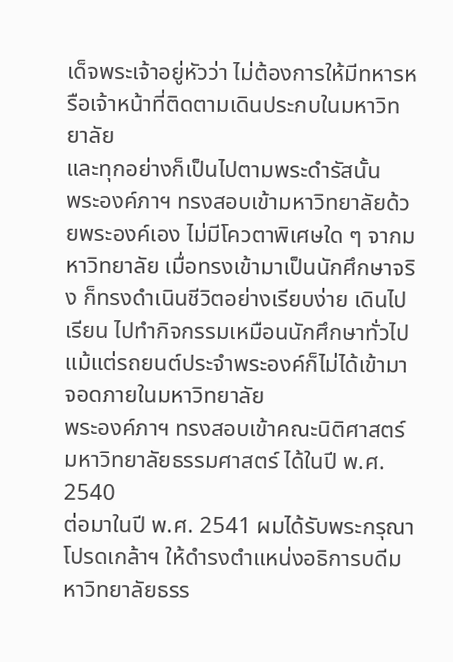เด็จพระเจ้าอยู่หัวว่า ไม่ต้องการให้มีทหารหรือเจ้าหน้าที่ติดตามเดินประกบในมหาวิทยาลัย
และทุกอย่างก็เป็นไปตามพระดำรัสนั้น
พระองค์ภาฯ ทรงสอบเข้ามหาวิทยาลัยด้วยพระองค์เอง ไม่มีโควตาพิเศษใด ๆ จากมหาวิทยาลัย เมื่อทรงเข้ามาเป็นนักศึกษาจริง ก็ทรงดำเนินชีวิตอย่างเรียบง่าย เดินไปเรียน ไปทำกิจกรรมเหมือนนักศึกษาทั่วไป แม้แต่รถยนต์ประจำพระองค์ก็ไม่ได้เข้ามาจอดภายในมหาวิทยาลัย
พระองค์ภาฯ ทรงสอบเข้าคณะนิติศาสตร์ มหาวิทยาลัยธรรมศาสตร์ ได้ในปี พ.ศ. 2540
ต่อมาในปี พ.ศ. 2541 ผมได้รับพระกรุณาโปรดเกล้าฯ ให้ดำรงตำแหน่งอธิการบดีมหาวิทยาลัยธรร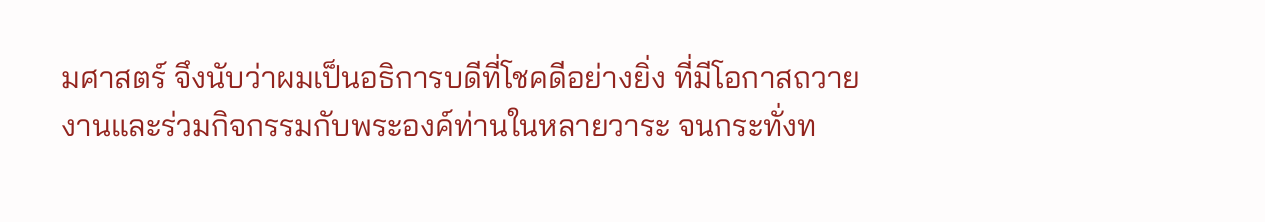มศาสตร์ จึงนับว่าผมเป็นอธิการบดีที่โชคดีอย่างยิ่ง ที่มีโอกาสถวายงานและร่วมกิจกรรมกับพระองค์ท่านในหลายวาระ จนกระทั่งท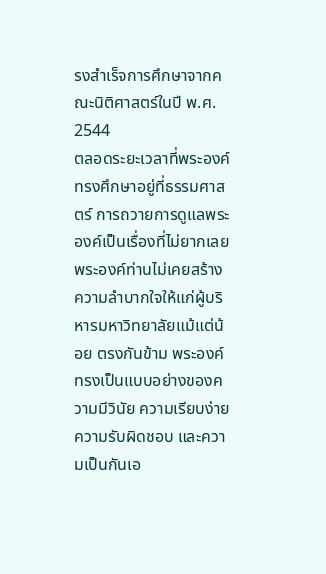รงสำเร็จการศึกษาจากคณะนิติศาสตร์ในปี พ.ศ. 2544
ตลอดระยะเวลาที่พระองค์ทรงศึกษาอยู่ที่ธรรมศาสตร์ การถวายการดูแลพระองค์เป็นเรื่องที่ไม่ยากเลย พระองค์ท่านไม่เคยสร้างความลำบากใจให้แก่ผู้บริหารมหาวิทยาลัยแม้แต่น้อย ตรงกันข้าม พระองค์ทรงเป็นแบบอย่างของความมีวินัย ความเรียบง่าย ความรับผิดชอบ และความเป็นกันเอ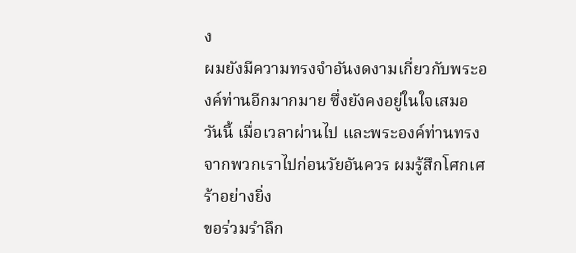ง
ผมยังมีความทรงจำอันงดงามเกี่ยวกับพระองค์ท่านอีกมากมาย ซึ่งยังคงอยู่ในใจเสมอ
วันนี้ เมื่อเวลาผ่านไป และพระองค์ท่านทรงจากพวกเราไปก่อนวัยอันควร ผมรู้สึกโศกเศร้าอย่างยิ่ง
ขอร่วมรำลึก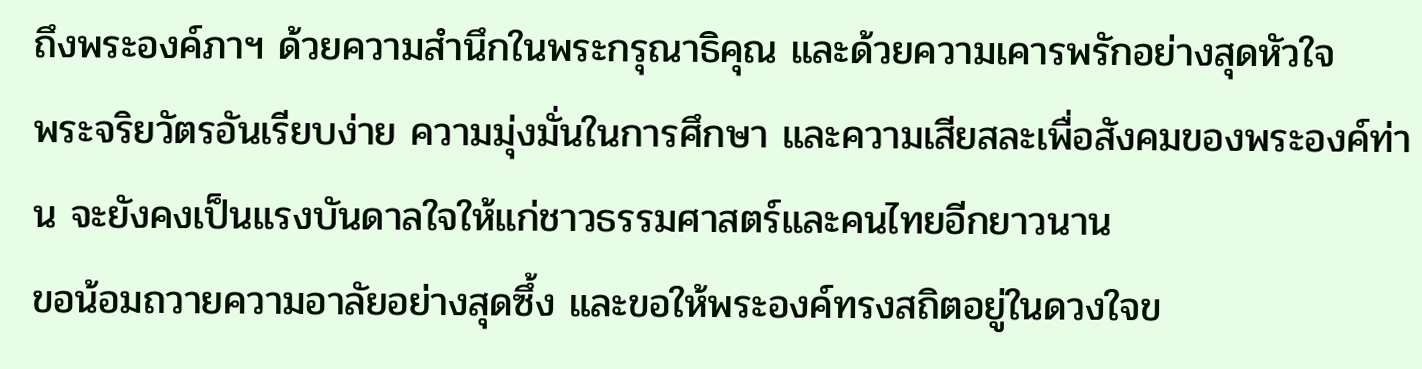ถึงพระองค์ภาฯ ด้วยความสำนึกในพระกรุณาธิคุณ และด้วยความเคารพรักอย่างสุดหัวใจ
พระจริยวัตรอันเรียบง่าย ความมุ่งมั่นในการศึกษา และความเสียสละเพื่อสังคมของพระองค์ท่าน จะยังคงเป็นแรงบันดาลใจให้แก่ชาวธรรมศาสตร์และคนไทยอีกยาวนาน
ขอน้อมถวายความอาลัยอย่างสุดซึ้ง และขอให้พระองค์ทรงสถิตอยู่ในดวงใจข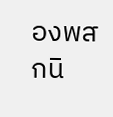องพสกนิ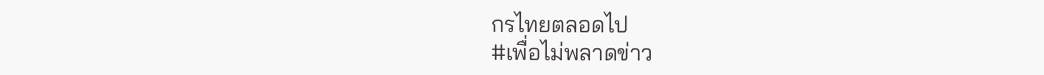กรไทยตลอดไป
#เพื่อไม่พลาดข่าว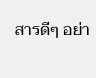สารดีๆ อย่า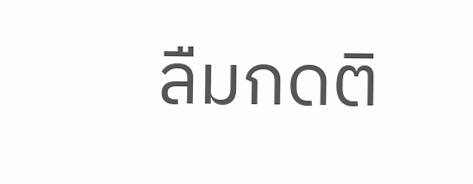ลืมกดติ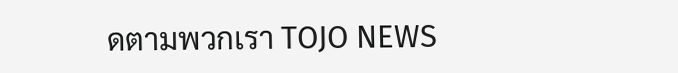ดตามพวกเรา TOJO NEWS